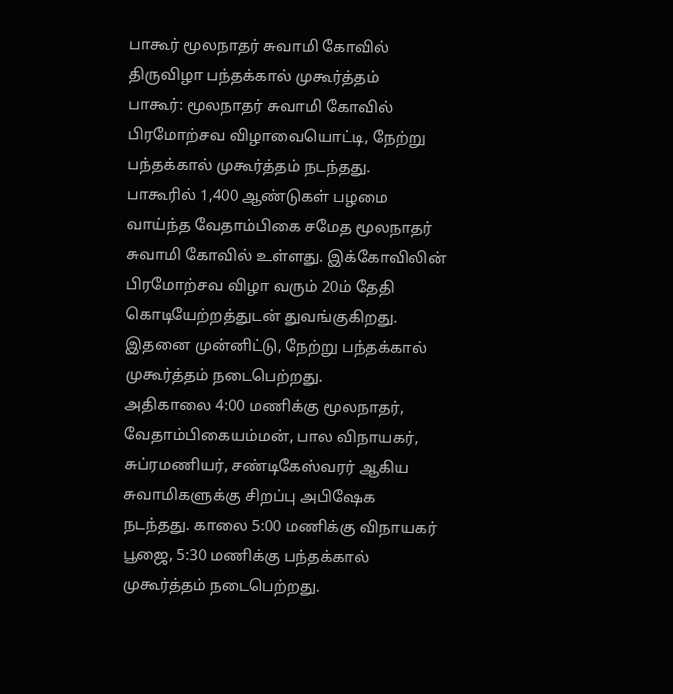பாகூர் மூலநாதர் சுவாமி கோவில் திருவிழா பந்தக்கால் முகூர்த்தம்
பாகூர்: மூலநாதர் சுவாமி கோவில் பிரமோற்சவ விழாவையொட்டி, நேற்று பந்தக்கால் முகூர்த்தம் நடந்தது.
பாகூரில் 1,400 ஆண்டுகள் பழமை வாய்ந்த வேதாம்பிகை சமேத மூலநாதர் சுவாமி கோவில் உள்ளது. இக்கோவிலின் பிரமோற்சவ விழா வரும் 20ம் தேதி கொடியேற்றத்துடன் துவங்குகிறது. இதனை முன்னிட்டு, நேற்று பந்தக்கால் முகூர்த்தம் நடைபெற்றது.
அதிகாலை 4:00 மணிக்கு மூலநாதர், வேதாம்பிகையம்மன், பால விநாயகர், சுப்ரமணியர், சண்டிகேஸ்வரர் ஆகிய சுவாமிகளுக்கு சிறப்பு அபிஷேக நடந்தது. காலை 5:00 மணிக்கு விநாயகர் பூஜை, 5:30 மணிக்கு பந்தக்கால் முகூர்த்தம் நடைபெற்றது.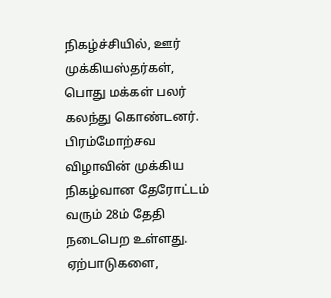நிகழ்ச்சியில், ஊர் முக்கியஸ்தர்கள், பொது மக்கள் பலர் கலந்து கொண்டனர்.
பிரம்மோற்சவ விழாவின் முக்கிய நிகழ்வான தேரோட்டம் வரும் 28ம் தேதி நடைபெற உள்ளது. ஏற்பாடுகளை,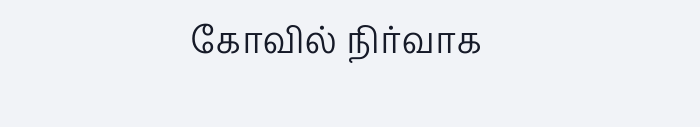கோவில் நிர்வாக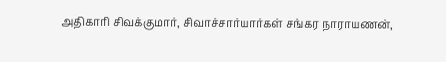அதிகாரி சிவக்குமார், சிவாச்சார்யார்கள் சங்கர நாராயணன்,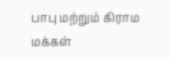பாபு மற்றும் கிராம மக்கள்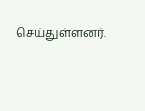செய்துள்ளனர்.